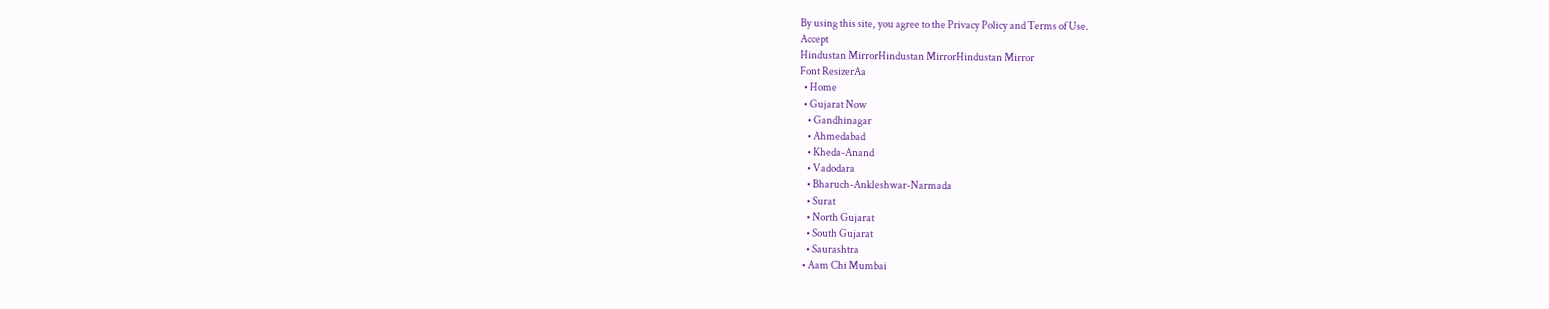By using this site, you agree to the Privacy Policy and Terms of Use.
Accept
Hindustan MirrorHindustan MirrorHindustan Mirror
Font ResizerAa
  • Home
  • Gujarat Now
    • Gandhinagar
    • Ahmedabad
    • Kheda-Anand
    • Vadodara
    • Bharuch-Ankleshwar-Narmada
    • Surat
    • North Gujarat
    • South Gujarat
    • Saurashtra
  • Aam Chi Mumbai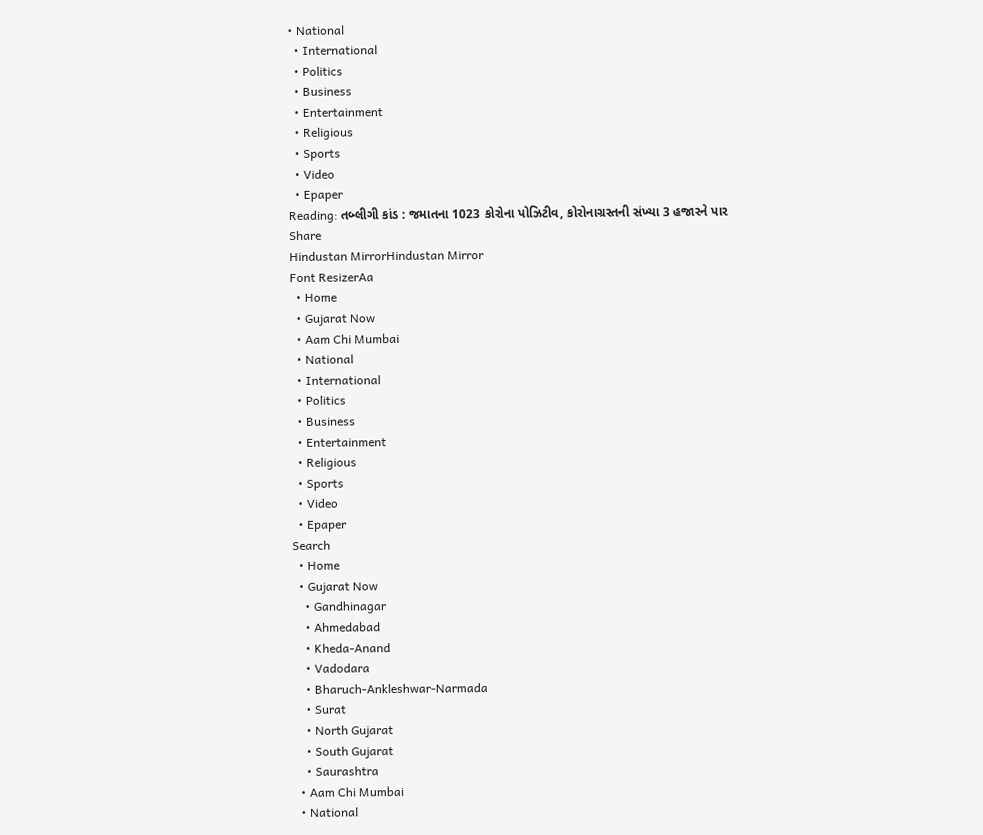• National
  • International
  • Politics
  • Business
  • Entertainment
  • Religious
  • Sports
  • Video
  • Epaper
Reading: તબ્લીગી કાંડ : જમાતના 1023 કોરોના પોઝિટીવ, કોરોનાગ્રસ્તની સંખ્યા 3 હજારને પાર
Share
Hindustan MirrorHindustan Mirror
Font ResizerAa
  • Home
  • Gujarat Now
  • Aam Chi Mumbai
  • National
  • International
  • Politics
  • Business
  • Entertainment
  • Religious
  • Sports
  • Video
  • Epaper
Search
  • Home
  • Gujarat Now
    • Gandhinagar
    • Ahmedabad
    • Kheda-Anand
    • Vadodara
    • Bharuch-Ankleshwar-Narmada
    • Surat
    • North Gujarat
    • South Gujarat
    • Saurashtra
  • Aam Chi Mumbai
  • National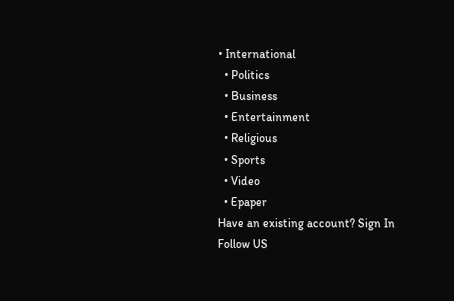• International
  • Politics
  • Business
  • Entertainment
  • Religious
  • Sports
  • Video
  • Epaper
Have an existing account? Sign In
Follow US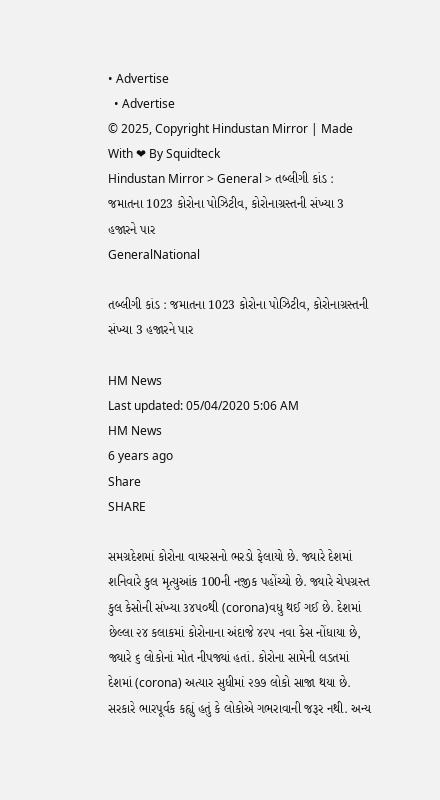• Advertise
  • Advertise
© 2025, Copyright Hindustan Mirror | Made With ❤ By Squidteck
Hindustan Mirror > General > તબ્લીગી કાંડ : જમાતના 1023 કોરોના પોઝિટીવ, કોરોનાગ્રસ્તની સંખ્યા 3 હજારને પાર
GeneralNational

તબ્લીગી કાંડ : જમાતના 1023 કોરોના પોઝિટીવ, કોરોનાગ્રસ્તની સંખ્યા 3 હજારને પાર

HM News
Last updated: 05/04/2020 5:06 AM
HM News
6 years ago
Share
SHARE

સમગ્રદેશમાં કોરોના વાયરસનો ભરડો ફેલાયો છે. જ્યારે દેશમાં શનિવારે કુલ મૃત્યુઆંક 100ની નજીક પહોંચ્યો છે. જ્યારે ચેપગ્રસ્ત કુલ કેસોની સંખ્યા ૩૪૫૦થી (corona)વધુ થઈ ગઈ છે. દેશમાં છેલ્લા ૨૪ કલાકમાં કોરોનાના અંદાજે ૪૨૫ નવા કેસ નોંધાયા છે, જ્યારે ૬ લોકોનાં મોત નીપજ્યાં હતાં. કોરોના સામેની લડતમાં દેશમાં (corona) અત્યાર સુધીમાં ૨૭૭ લોકો સાજા થયા છે. સરકારે ભારપૂર્વક કહ્યું હતું કે લોકોએ ગભરાવાની જરૂર નથી. અન્ય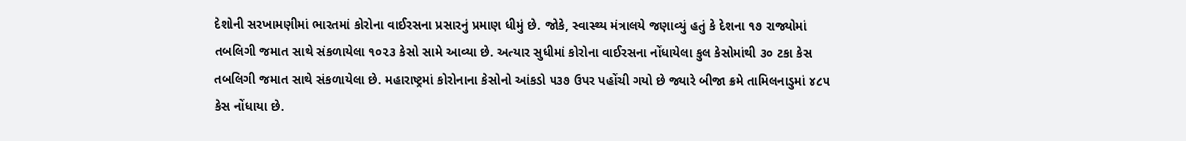દેશોની સરખામણીમાં ભારતમાં કોરોના વાઈરસના પ્રસારનું પ્રમાણ ધીમું છે. જોકે, સ્વાસ્થ્ય મંત્રાલયે જણાવ્યું હતું કે દેશના ૧૭ રાજ્યોમાં તબલિગી જમાત સાથે સંકળાયેલા ૧૦૨૩ કેસો સામે આવ્યા છે. અત્યાર સુધીમાં કોરોના વાઈરસના નોંધાયેલા કુલ કેસોમાંથી ૩૦ ટકા કેસ તબલિગી જમાત સાથે સંકળાયેલા છે. મહારાષ્ટ્રમાં કોરોનાના કેસોનો આંકડો ૫૩૭ ઉપર પહોંચી ગયો છે જ્યારે બીજા ક્રમે તામિલનાડુમાં ૪૮૫ કેસ નોંધાયા છે.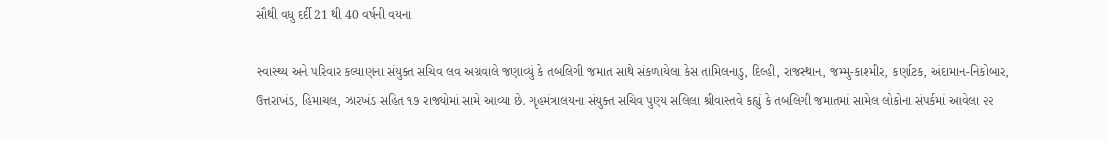સૌથી વધુ દર્દી 21 થી 40 વર્ષની વયના

સ્વાસ્થ્ય અને પરિવાર કલ્યાણના સંયુક્ત સચિવ લવ અગ્રવાલે જણાવ્યું કે તબલિગી જમાત સાથે સંકળાયેલા કેસ તામિલનાડુ, દિલ્હી, રાજસ્થાન, જમ્મુ-કાશ્મીર, કર્ણાટક, અંદામાન-નિકોબાર, ઉત્તરાખંડ, હિમાચલ, ઝારખંડ સહિત ૧૭ રાજ્યોમાં સામે આવ્યા છે. ગૃહમંત્રાલયના સંયુક્ત સચિવ પુણ્ય સલિલા શ્રીવાસ્તવે કહ્યું કે તબલિગી જમાતમાં સામેલ લોકોના સંપર્કમાં આવેલા ૨૨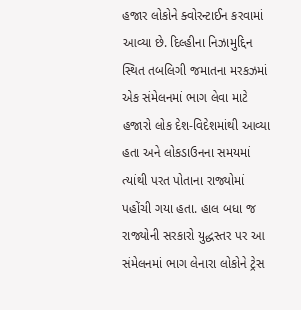હજાર લોકોને ક્વોરન્ટાઈન કરવામાં આવ્યા છે. દિલ્હીના નિઝામુદ્દિન સ્થિત તબલિગી જમાતના મરકઝમાં એક સંમેલનમાં ભાગ લેવા માટે હજારો લોક દેશ-વિદેશમાંથી આવ્યા હતા અને લોકડાઉનના સમયમાં ત્યાંથી પરત પોતાના રાજ્યોમાં પહોંચી ગયા હતા. હાલ બધા જ રાજ્યોની સરકારો યુદ્ધસ્તર પર આ સંમેલનમાં ભાગ લેનારા લોકોને ટ્રેસ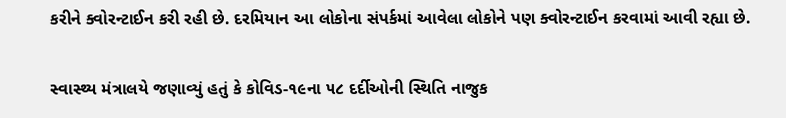કરીને ક્વોરન્ટાઈન કરી રહી છે. દરમિયાન આ લોકોના સંપર્કમાં આવેલા લોકોને પણ ક્વોરન્ટાઈન કરવામાં આવી રહ્યા છે.

સ્વાસ્થ્ય મંત્રાલયે જણાવ્યું હતું કે કોવિડ-૧૯ના ૫૮ દર્દીઓની સ્થિતિ નાજુક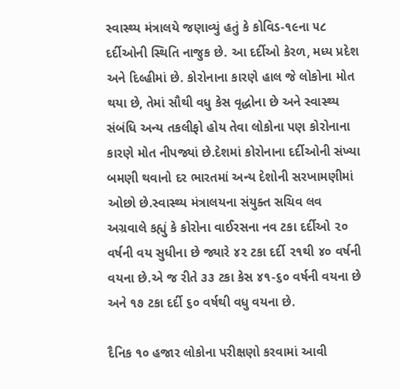સ્વાસ્થ્ય મંત્રાલયે જણાવ્યું હતું કે કોવિડ-૧૯ના ૫૮ દર્દીઓની સ્થિતિ નાજુક છે. આ દર્દીઓ કેરળ, મધ્ય પ્રદેશ અને દિલ્હીમાં છે. કોરોનાના કારણે હાલ જે લોકોના મોત થયા છે, તેમાં સૌથી વધુ કેસ વૃદ્ધોના છે અને સ્વાસ્થ્ય સંબંધિ અન્ય તકલીફો હોય તેવા લોકોના પણ કોરોનાના કારણે મોત નીપજ્યાં છે.દેશમાં કોરોનાના દર્દીઓની સંખ્યા બમણી થવાનો દર ભારતમાં અન્ય દેશોની સરખામણીમાં ઓછો છે.સ્વાસ્થ્ય મંત્રાલયના સંયુક્ત સચિવ લવ અગ્રવાલે કહ્યું કે કોરોના વાઈરસના નવ ટકા દર્દીઓ ૨૦ વર્ષની વય સુધીના છે જ્યારે ૪૨ ટકા દર્દી ૨૧થી ૪૦ વર્ષની વયના છે.એ જ રીતે ૩૩ ટકા કેસ ૪૧-૬૦ વર્ષની વયના છે અને ૧૭ ટકા દર્દી ૬૦ વર્ષથી વધુ વયના છે.

દૈનિક ૧૦ હજાર લોકોના પરીક્ષણો કરવામાં આવી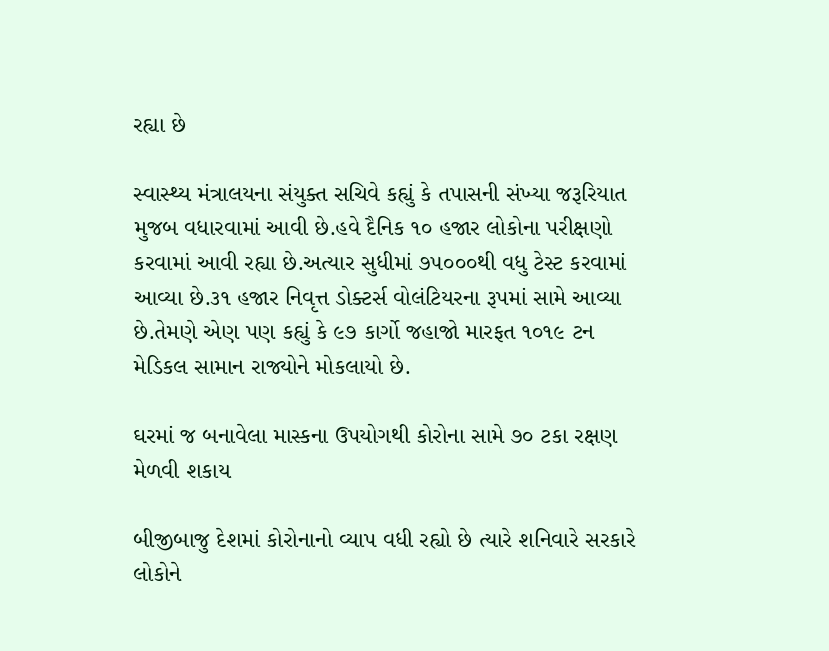રહ્યા છે

સ્વાસ્થ્ય મંત્રાલયના સંયુક્ત સચિવે કહ્યું કે તપાસની સંખ્યા જરૂરિયાત મુજબ વધારવામાં આવી છે.હવે દૈનિક ૧૦ હજાર લોકોના પરીક્ષણો કરવામાં આવી રહ્યા છે.અત્યાર સુધીમાં ૭૫૦૦૦થી વધુ ટેસ્ટ કરવામાં આવ્યા છે.૩૧ હજાર નિવૃત્ત ડોક્ટર્સ વોલંટિયરના રૂપમાં સામે આવ્યા છે.તેમણે એણ પણ કહ્યું કે ૯૭ કાર્ગો જહાજો મારફત ૧૦૧૯ ટન મેડિકલ સામાન રાજ્યોને મોકલાયો છે.

ઘરમાં જ બનાવેલા માસ્કના ઉપયોગથી કોરોના સામે ૭૦ ટકા રક્ષણ મેળવી શકાય

બીજીબાજુ દેશમાં કોરોનાનો વ્યાપ વધી રહ્યો છે ત્યારે શનિવારે સરકારે લોકોને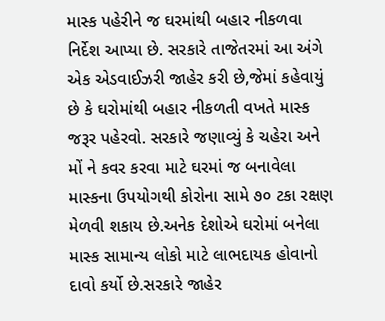માસ્ક પહેરીને જ ઘરમાંથી બહાર નીકળવા નિર્દેશ આપ્યા છે. સરકારે તાજેતરમાં આ અંગે એક એડવાઈઝરી જાહેર કરી છે,જેમાં કહેવાયું છે કે ઘરોમાંથી બહાર નીકળતી વખતે માસ્ક જરૂર પહેરવો. સરકારે જણાવ્યું કે ચહેરા અને મોં ને કવર કરવા માટે ઘરમાં જ બનાવેલા માસ્કના ઉપયોગથી કોરોના સામે ૭૦ ટકા રક્ષણ મેળવી શકાય છે.અનેક દેશોએ ઘરોમાં બનેલા માસ્ક સામાન્ય લોકો માટે લાભદાયક હોવાનો દાવો કર્યો છે.સરકારે જાહેર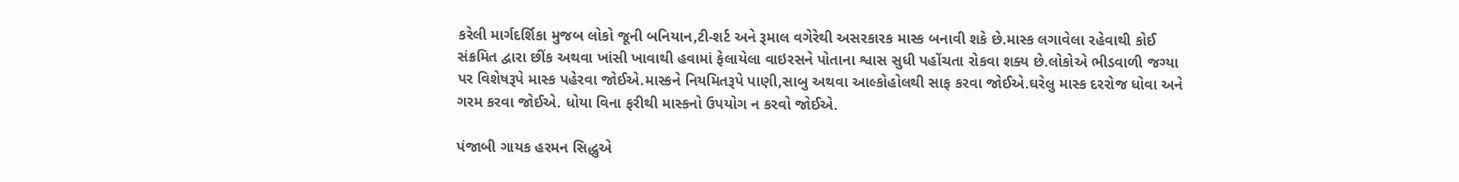કરેલી માર્ગદર્શિકા મુજબ લોકો જૂની બનિયાન,ટી-શર્ટ અને રૂમાલ વગેરેથી અસરકારક માસ્ક બનાવી શકે છે.માસ્ક લગાવેલા રહેવાથી કોઈ સંક્રમિત દ્વારા છીંક અથવા ખાંસી ખાવાથી હવામાં ફેલાયેલા વાઇરસને પોતાના શ્વાસ સુધી પહોંચતા રોકવા શક્ય છે.લોકોએ ભીડવાળી જગ્યા પર વિશેષરૂપે માસ્ક પહેરવા જોઈએ.માસ્કને નિયમિતરૂપે પાણી,સાબુ અથવા આલ્કોહોલથી સાફ કરવા જોઈએ.ઘરેલુ માસ્ક દરરોજ ધોવા અને ગરમ કરવા જોઈએ. ધોયા વિના ફરીથી માસ્કનો ઉપયોગ ન કરવો જોઈએ.

પંજાબી ગાયક હરમન સિદ્ધુએ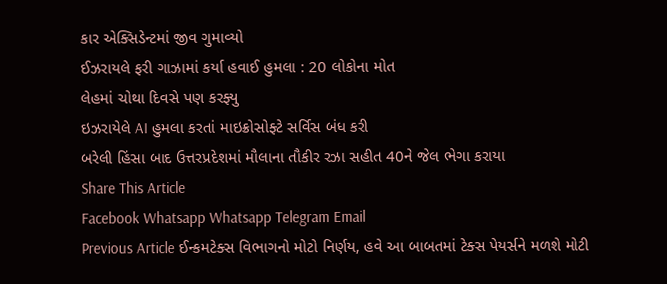કાર એક્સિડેન્ટમાં જીવ ગુમાવ્યો
ઈઝરાયલે ફરી ગાઝામાં કર્યા હવાઈ હુમલા : 20 લોકોના મોત
લેહમાં ચોથા દિવસે પણ કરફ્યુ
ઇઝરાયેલે AI હુમલા કરતાં માઇક્રોસોફ્ટે સર્વિસ બંધ કરી
બરેલી હિંસા બાદ ઉત્તરપ્રદેશમાં મૌલાના તૌકીર રઝા સહીત 40ને જેલ ભેગા કરાયા
Share This Article
Facebook Whatsapp Whatsapp Telegram Email
Previous Article ઈન્કમટેક્સ વિભાગનો મોટો નિર્ણય, હવે આ બાબતમાં ટેક્સ પેયર્સને મળશે મોટી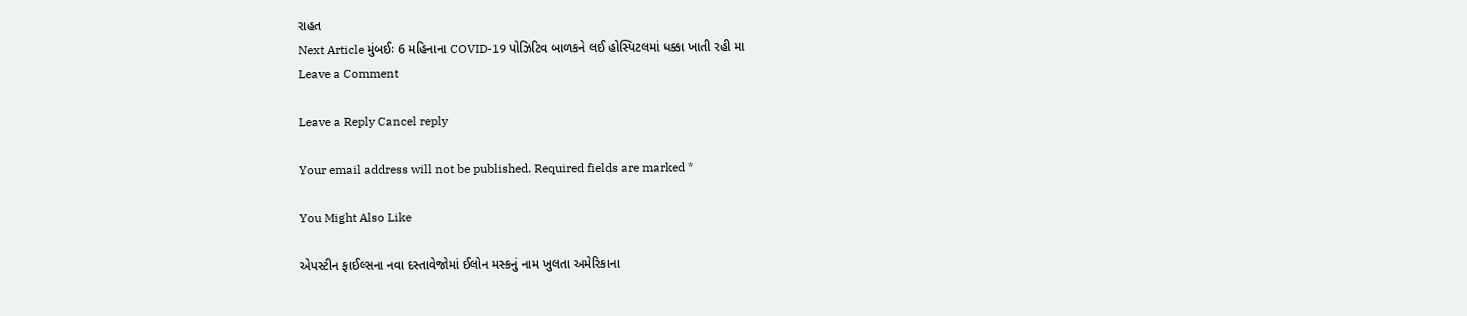રાહત
Next Article મુંબઈઃ 6 મહિનાના COVID-19 પોઝિટિવ બાળકને લઈ હોસ્પિટલમાં ધક્કા ખાતી રહી મા
Leave a Comment

Leave a Reply Cancel reply

Your email address will not be published. Required fields are marked *

You Might Also Like

એપસ્ટીન ફાઈલ્સના નવા દસ્તાવેજોમાં ઈલોન મસ્કનું નામ ખુલતા અમેરિકાના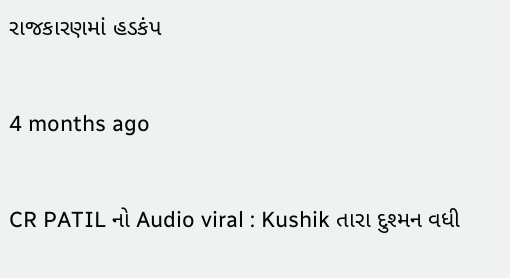રાજકારણમાં હડકંપ

4 months ago

CR PATIL નો Audio viral : Kushik તારા દુશ્મન વધી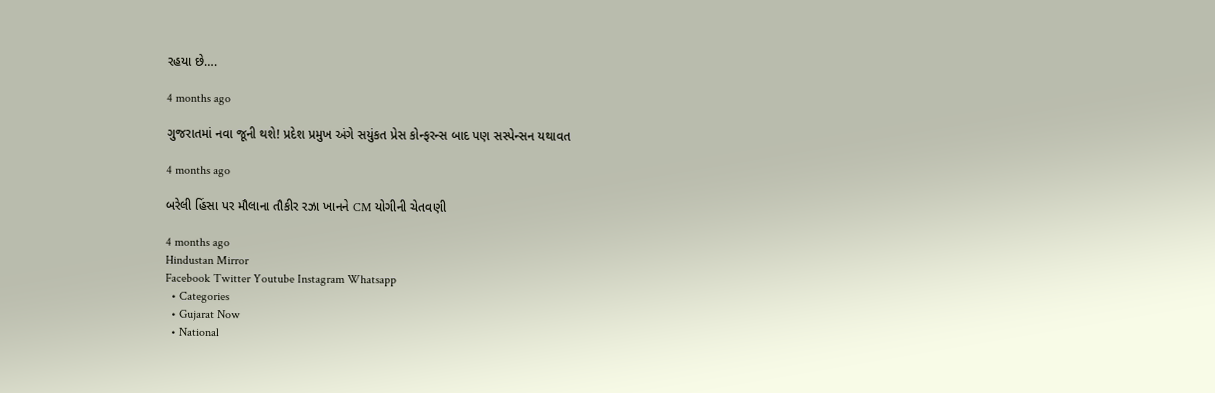રહયા છે….

4 months ago

ગુજરાતમાં નવા જૂની થશે! પ્રદેશ પ્રમુખ અંગે સયુંકત પ્રેસ કોન્ફરન્સ બાદ પણ સસ્પેન્સન યથાવત

4 months ago

બરેલી હિંસા પર મૌલાના તૌકીર રઝા ખાનને CM યોગીની ચેતવણી

4 months ago
Hindustan Mirror
Facebook Twitter Youtube Instagram Whatsapp
  • Categories
  • Gujarat Now
  • National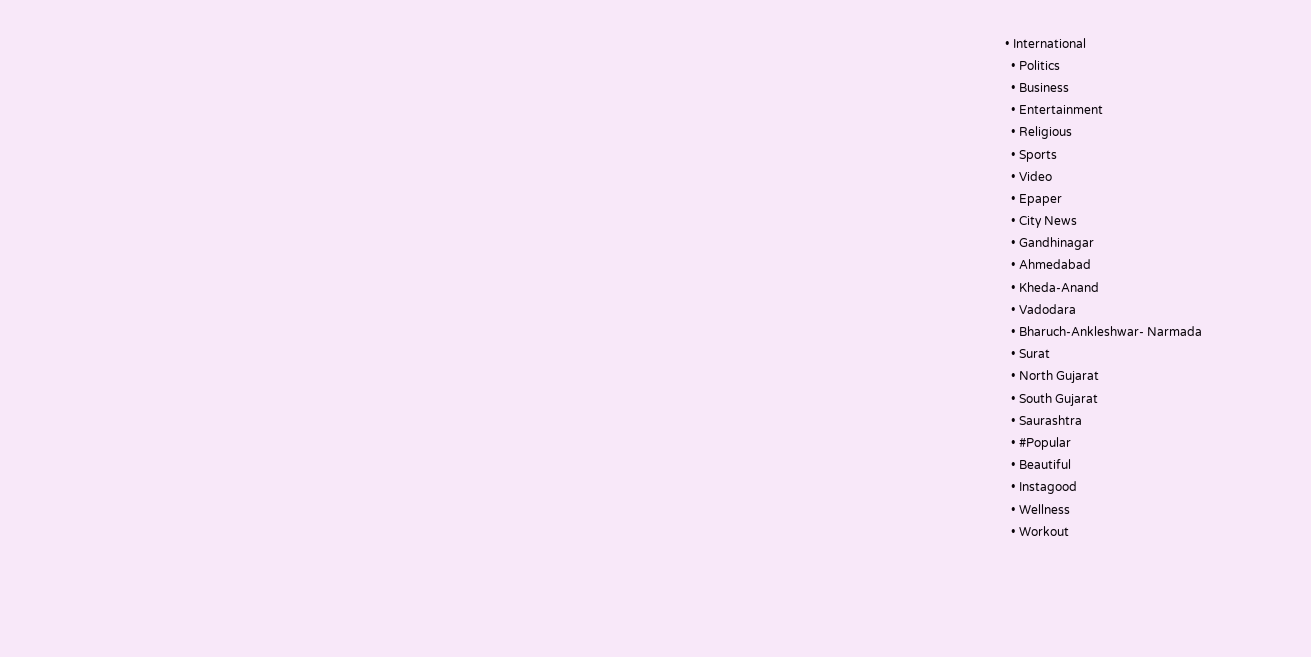• International
  • Politics
  • Business
  • Entertainment
  • Religious
  • Sports
  • Video
  • Epaper
  • City News
  • Gandhinagar
  • Ahmedabad
  • Kheda-Anand
  • Vadodara
  • Bharuch-Ankleshwar- Narmada
  • Surat
  • North Gujarat
  • South Gujarat
  • Saurashtra
  • #Popular
  • Beautiful
  • Instagood
  • Wellness
  • Workout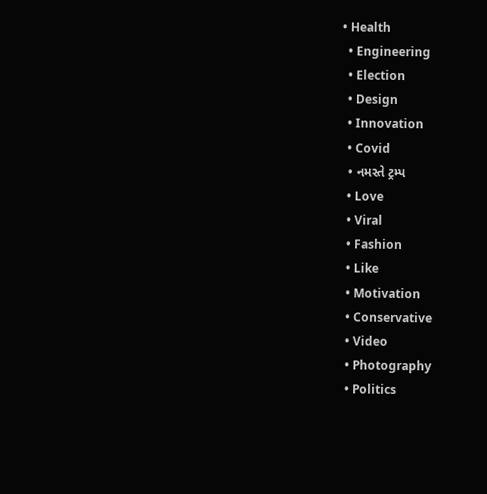• Health
  • Engineering
  • Election
  • Design
  • Innovation
  • Covid
  • નમસ્તે ટ્રમ્પ
  • Love
  • Viral
  • Fashion
  • Like
  • Motivation
  • Conservative
  • Video
  • Photography
  • Politics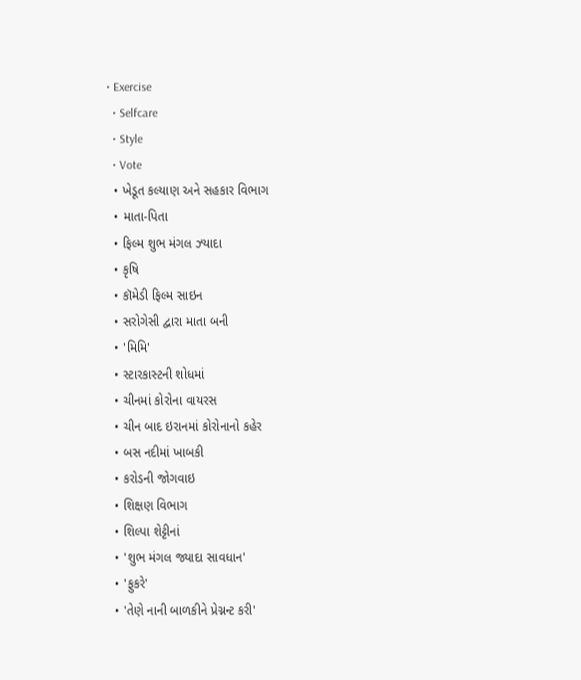• Exercise
  • Selfcare
  • Style
  • Vote
  • ખેડૂત કલ્યાણ અને સહકાર વિભાગ
  • માતા-પિતા
  • ફિલ્મ શુભ મંગલ ઝ્યાદા
  • કૃષિ
  • કૉમેડી ફિલ્મ સાઇન
  • સરોગેસી દ્વારા માતા બની
  • 'મિમિ'
  • સ્ટારકાસ્ટની શોધમાં
  • ચીનમાં કોરોના વાયરસ
  • ચીન બાદ ઇરાનમાં કોરોનાનો કહેર
  • બસ નદીમાં ખાબકી
  • કરોડની જોગવાઇ
  • શિક્ષણ વિભાગ
  • શિલ્પા શેટ્ટીનાં
  • 'શુભ મંગલ જ્યાદા સાવધાન'
  • 'ફુકરે'
  • 'તેણે નાની બાળકીને પ્રેગ્નન્ટ કરી'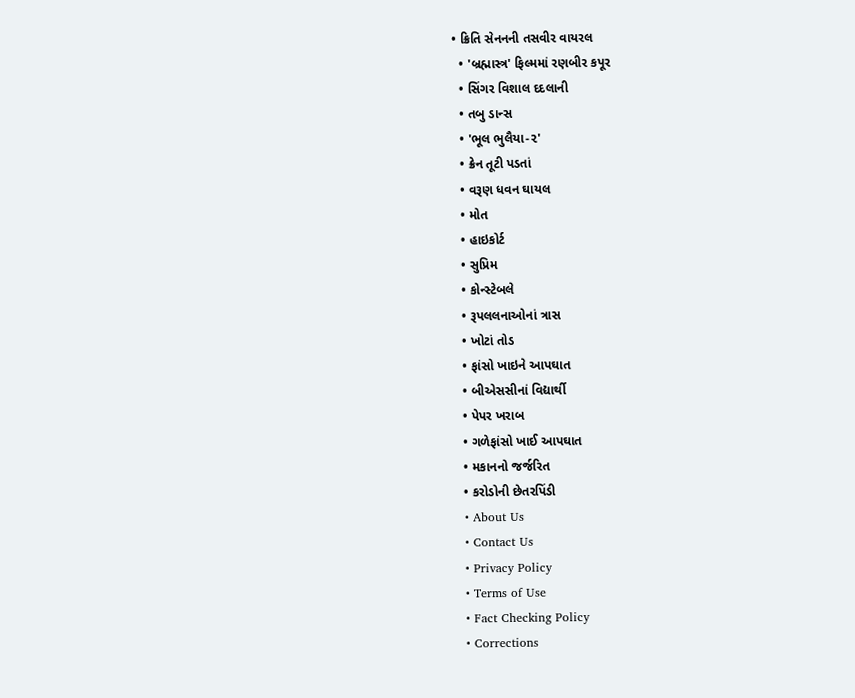• ક્રિતિ સેનનની તસવીર વાયરલ
  • 'બ્રહ્માસ્ત્ર' ફિલ્મમાં રણબીર કપૂર
  • સિંગર વિશાલ દદલાની
  • તબુ ડાન્સ
  • 'ભૂલ ભુલૈયા-૨'
  • ક્રેન તૂટી પડતાં
  • વરૂણ ધવન ઘાયલ
  • મોત
  • હાઇકોર્ટ
  • સુપ્રિમ
  • કોન્સ્ટેબલે
  • રૂપલલનાઓનાં ત્રાસ
  • ખોટાં તોડ
  • ફાંસો ખાઇને આપઘાત
  • બીએસસીનાં વિદ્યાર્થી
  • પેપર ખરાબ
  • ગળેફાંસો ખાઈ આપઘાત
  • મકાનનો જર્જરિત
  • કરોડોની છેતરપિંડી
  • About Us
  • Contact Us
  • Privacy Policy
  • Terms of Use
  • Fact Checking Policy
  • Corrections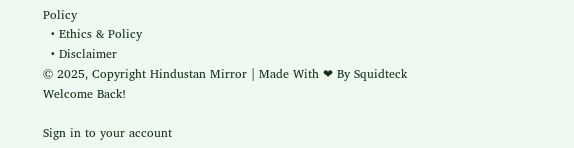Policy
  • Ethics & Policy
  • Disclaimer
© 2025, Copyright Hindustan Mirror | Made With ❤ By Squidteck
Welcome Back!

Sign in to your account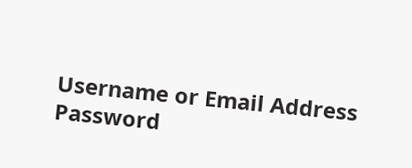Username or Email Address
Password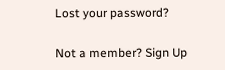Lost your password?

Not a member? Sign Up